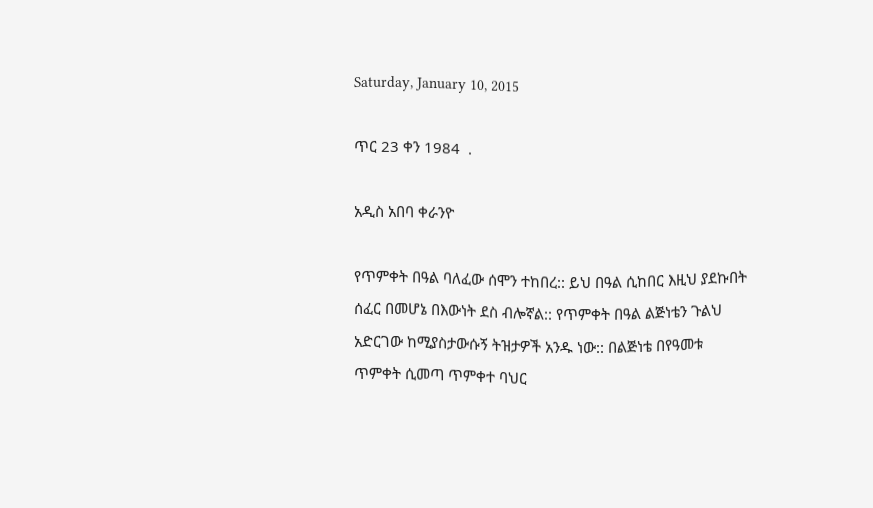Saturday, January 10, 2015

ጥር 23 ቀን 1984  .

አዲስ አበባ ቀራንዮ

የጥምቀት በዓል ባለፈው ሰሞን ተከበረ:: ይህ በዓል ሲከበር እዚህ ያደኩበት ሰፈር በመሆኔ በእውነት ደስ ብሎኛል:: የጥምቀት በዓል ልጅነቴን ጉልህ አድርገው ከሚያስታውሱኝ ትዝታዎች አንዱ ነው:: በልጅነቴ በየዓመቱ ጥምቀት ሲመጣ ጥምቀተ ባህር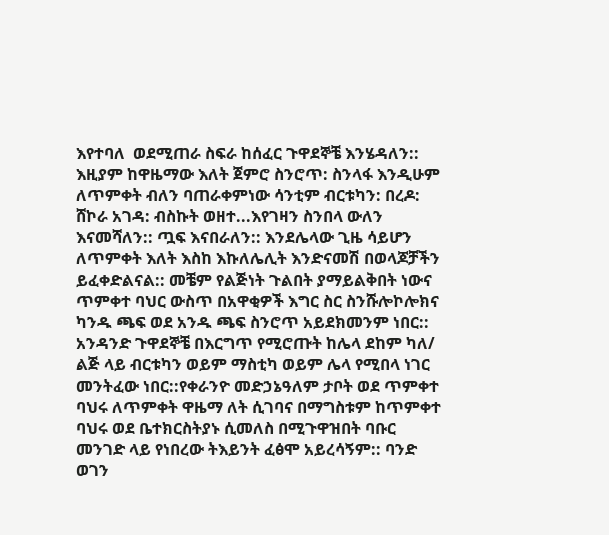እየተባለ  ወደሚጠራ ስፍራ ከሰፈር ጉዋደኞቼ እንሄዳለን:: እዚያም ከዋዜማው እለት ጀምሮ ስንሮጥ: ስንላፋ እንዲሁም ለጥምቀት ብለን ባጠራቀምነው ሳንቲም ብርቱካን: በረዶ: ሸኮራ አገዳ: ብስኩት ወዘተ...እየገዛን ስንበላ ውለን እናመሻለን:: ጧፍ እናበራለን:: እንደሌላው ጊዜ ሳይሆን ለጥምቀት እለት እስከ እኩለሌሊት እንድናመሽ በወላጆቻችን ይፈቀድልናል:: መቼም የልጅነት ጉልበት ያማይልቅበት ነውና ጥምቀተ ባህር ውስጥ በአዋቂዎች እግር ስር ስንሹሎኮሎክና ካንዱ ጫፍ ወደ አንዱ ጫፍ ስንሮጥ አይደክመንም ነበር:: አንዳንድ ጉዋደኞቼ በእርግጥ የሚሮጡት ከሌላ ደከም ካለ/ ልጅ ላይ ብርቱካን ወይም ማስቲካ ወይም ሌላ የሚበላ ነገር መንትፈው ነበር::የቀራንዮ መድኃኔዓለም ታቦት ወደ ጥምቀተ ባህሩ ለጥምቀት ዋዜማ ለት ሲገባና በማግስቱም ከጥምቀተ ባህሩ ወደ ቤተክርስትያኑ ሲመለስ በሚጉዋዝበት ባቡር መንገድ ላይ የነበረው ትእይንት ፈፅሞ አይረሳኝም:: ባንድ ወገን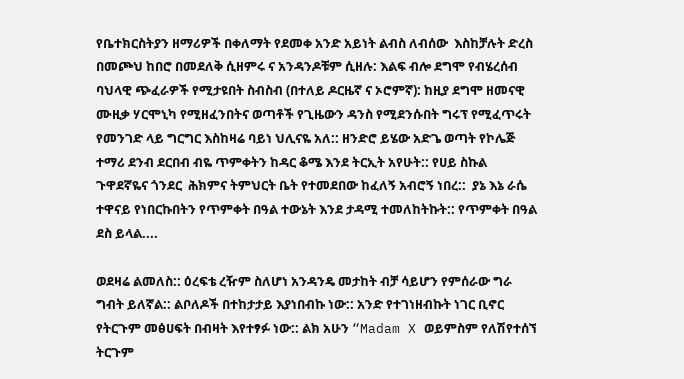የቤተክርስትያን ዘማሪዎች በቀለማት የደመቀ አንድ አይነት ልብስ ለብሰው  እስከቻሉት ድረስ በመጮህ ከበሮ በመደለቅ ሲዘምሩ ና አንዳንዶቹም ሲዘሉ: እልፍ ብሎ ደግሞ የብሄረሰብ ባህላዊ ጭፈራዎች የሚታዩበት ስብስብ (በተለይ ዶርዜኛ ና ኦሮምኛ): ከዚያ ደግሞ ዘመናዊ ሙዚቃ ሃርሞኒካ የሚዘፈንበትና ወጣቶች የጊዜውን ዳንስ የሚደንሱበት ግሩፕ የሚፈጥሩት የመንገድ ላይ ግርግር እስከዛሬ ባይነ ህሊናዬ አለ:: ዘንድሮ ይሄው አድጌ ወጣት የኮሌጅ ተማሪ ደንብ ደርበብ ብዬ ጥምቀትን ከዳር ቆሜ እንደ ትርኢት አየሁት:: የሀይ ስኩል ጉዋደኛዬና ጎንደር  ሕክምና ትምህርት ቤት የተመደበው ከፈለኝ አብሮኝ ነበረ::  ያኔ እኔ ራሴ ተዋናይ የነበርኩበትን የጥምቀት በዓል ተውኔት እንደ ታዳሚ ተመለከትኩት:: የጥምቀት በዓል ደስ ይላል....

ወደዛሬ ልመለስ:: ዕረፍቴ ረዥም ስለሆነ አንዳንዴ መታከት ብቻ ሳይሆን የምሰራው ግራ ግብት ይለኛል:: ልቦለዶች በተከታታይ እያነበብኩ ነው:: አንድ የተገነዘብኩት ነገር ቢኖር የትርጉም መፅሀፍት በብዛት እየተፃፉ ነው:: ልክ አሁን “Madam X ወይምስም የለሽየተሰኘ ትርጉም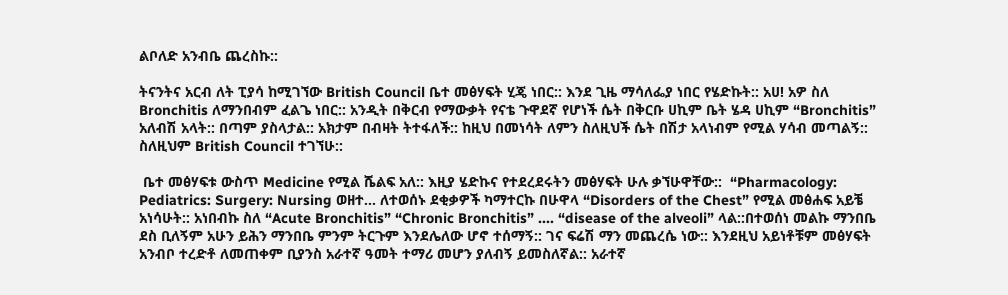ልቦለድ አንብቤ ጨረስኩ::

ትናንትና አርብ ለት ፒያሳ ከሚገኘው British Council ቤተ መፅሃፍት ሂጄ ነበር:: እንደ ጊዜ ማሳለፌያ ነበር የሄድኩት:: አሀ! አዎ ስለ Bronchitis ለማንበብም ፈልጌ ነበር:: አንዲት በቅርብ የማውቃት የናቴ ጉዋደኛ የሆነች ሴት በቅርቡ ሀኪም ቤት ሄዳ ሀኪም “Bronchitis” አለብሽ አላት:: በጣም ያስላታል:: አክታም በብዛት ትተፋለች:: ከዚህ በመነሳት ለምን ስለዚህች ሴት በሽታ አላነብም የሚል ሃሳብ መጣልኝ:: ስለዚህም British Council ተገኘሁ::

 ቤተ መፅሃፍቱ ውስጥ Medicine የሚል ሼልፍ አለ:: እዚያ ሄድኩና የተደረደሩትን መፅሃፍት ሁሉ ቃኘሁዋቸው::  “Pharmacology: Pediatrics: Surgery: Nursing ወዘተ... ለተወሰኑ ደቂቃዎች ካማተርኩ በሁዋላ “Disorders of the Chest” የሚል መፅሐፍ አይቼ አነሳሁት:: አነበብኩ ስለ “Acute Bronchitis” “Chronic Bronchitis” .... “disease of the alveoli” ላል::በተወሰነ መልኩ ማንበቤ ደስ ቢለኝም አሁን ይሕን ማንበቤ ምንም ትርጉም እንደሌለው ሆኖ ተሰማኝ:: ገና ፍሬሽ ማን መጨረሴ ነው:: እንደዚህ አይነቶቹም መፅሃፍት አንብቦ ተረድቶ ለመጠቀም ቢያንስ አራተኛ ዓመት ተማሪ መሆን ያለብኝ ይመስለኛል:: አራተኛ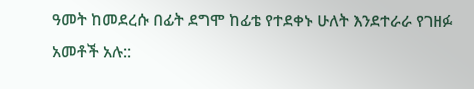ዓመት ከመደረሱ በፊት ደግሞ ከፊቴ የተደቀኑ ሁለት እንደተራራ የገዘፉ አመቶች አሉ::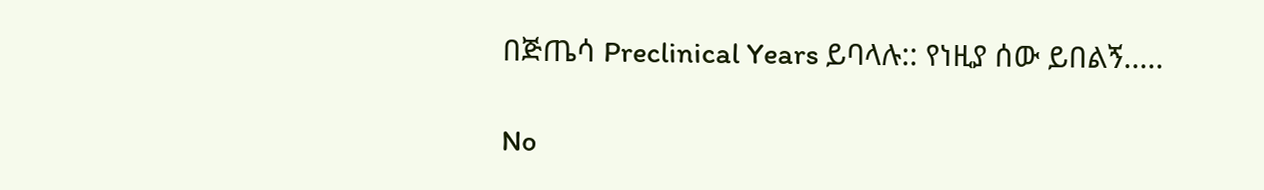በጅጤሳ Preclinical Years ይባላሉ:: የነዚያ ሰው ይበልኝ.....

No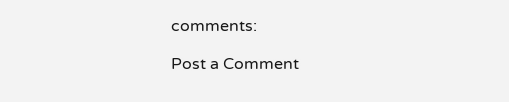comments:

Post a Comment